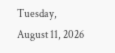Tuesday, August 11, 2026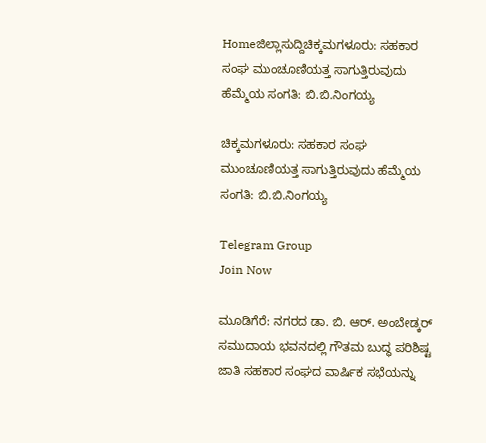Homeಜಿಲ್ಲಾಸುದ್ದಿಚಿಕ್ಕಮಗಳೂರು: ಸಹಕಾರ ಸಂಘ ಮುಂಚೂಣಿಯತ್ತ ಸಾಗುತ್ತಿರುವುದು ಹೆಮ್ಮೆಯ ಸಂಗತಿ: ಬಿ.ಬಿ.ನಿಂಗಯ್ಯ

ಚಿಕ್ಕಮಗಳೂರು: ಸಹಕಾರ ಸಂಘ ಮುಂಚೂಣಿಯತ್ತ ಸಾಗುತ್ತಿರುವುದು ಹೆಮ್ಮೆಯ ಸಂಗತಿ: ಬಿ.ಬಿ.ನಿಂಗಯ್ಯ

Telegram Group
Join Now

ಮೂಡಿಗೆರೆ: ನಗರದ ಡಾ. ಬಿ. ಆರ್. ಅಂಬೇಡ್ಕರ್ ಸಮುದಾಯ ಭವನದಲ್ಲಿ ಗೌತಮ ಬುದ್ಧ ಪರಿಶಿಷ್ಟ
ಜಾತಿ ಸಹಕಾರ ಸಂಘದ ವಾರ್ಷಿಕ ಸಭೆಯನ್ನು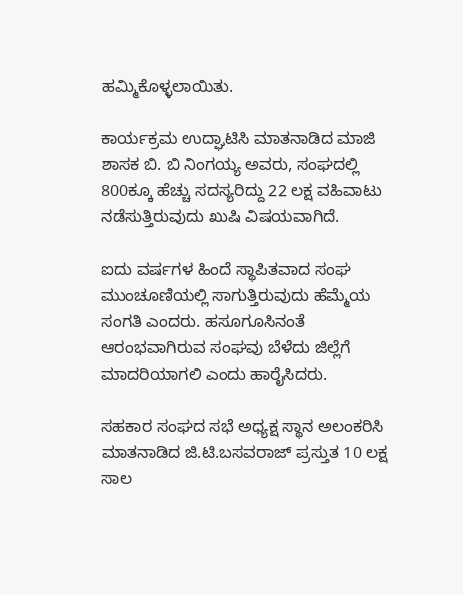ಹಮ್ಮಿಕೊಳ್ಳಲಾಯಿತು.

ಕಾರ್ಯಕ್ರಮ ಉದ್ಘಾಟಿಸಿ ಮಾತನಾಡಿದ ಮಾಜಿ ಶಾಸಕ ಬಿ. ಬಿ ನಿಂಗಯ್ಯ ಅವರು, ಸಂಘದಲ್ಲಿ 800ಕ್ಕೂ ಹೆಚ್ಚು ಸದಸ್ಯರಿದ್ದು 22 ಲಕ್ಷ ವಹಿವಾಟು ನಡೆಸುತ್ತಿರುವುದು ಖುಷಿ ವಿಷಯವಾಗಿದೆ.

ಐದು ವರ್ಷಗಳ ಹಿಂದೆ ಸ್ಥಾಪಿತವಾದ ಸಂಘ ಮುಂಚೂಣಿಯಲ್ಲಿ ಸಾಗುತ್ತಿರುವುದು ಹೆಮ್ಮೆಯ ಸಂಗತಿ ಎಂದರು. ಹಸೂಗೂಸಿನಂತೆ ಆರಂಭವಾಗಿರುವ ಸಂಘವು ಬೆಳೆದು ಜಿಲ್ಲೆಗೆ ಮಾದರಿಯಾಗಲಿ ಎಂದು ಹಾರೈಸಿದರು.

ಸಹಕಾರ ಸಂಘದ ಸಭೆ ಅಧ್ಯಕ್ಷ ಸ್ಥಾನ ಅಲಂಕರಿಸಿ ಮಾತನಾಡಿದ ಜಿ.ಟಿ.ಬಸವರಾಜ್ ಪ್ರಸ್ತುತ 10 ಲಕ್ಷ ಸಾಲ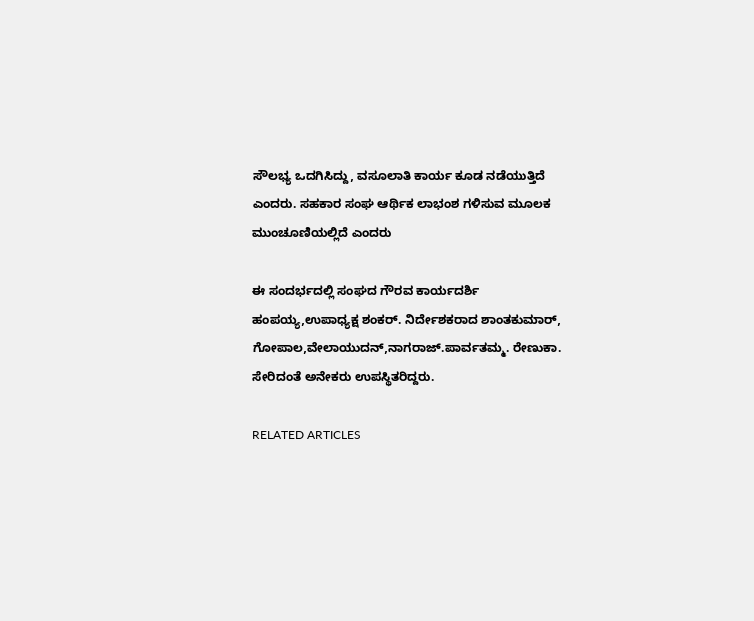ಸೌಲಭ್ಯ ಒದಗಿಸಿದ್ದು, ವಸೂಲಾತಿ ಕಾರ್ಯ ಕೂಡ ನಡೆಯುತ್ತಿದೆ ಎಂದರು. ಸಹಕಾರ ಸಂಘ ಆರ್ಥಿಕ ಲಾಭಂಶ ಗಳಿಸುವ ಮೂಲಕ ಮುಂಚೂಣಿಯಲ್ಲಿದೆ ಎಂದರು

ಈ ಸಂದರ್ಭದಲ್ಲಿ ಸಂಘದ ಗೌರವ ಕಾರ್ಯದರ್ಶಿ ಹಂಪಯ್ಯ,ಉಪಾಧ್ಯಕ್ಷ ಶಂಕರ್. ನಿರ್ದೇಶಕರಾದ ಶಾಂತಕುಮಾರ್, ಗೋಪಾಲ,ವೇಲಾಯುದನ್,ನಾಗರಾಜ್.ಪಾರ್ವತಮ್ಮ. ರೇಣುಕಾ. ಸೇರಿದಂತೆ ಅನೇಕರು ಉಪಸ್ಥಿತರಿದ್ದರು.

RELATED ARTICLES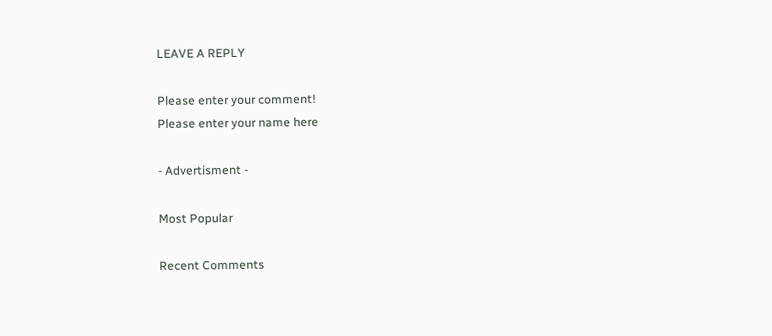LEAVE A REPLY

Please enter your comment!
Please enter your name here

- Advertisment -

Most Popular

Recent Comments